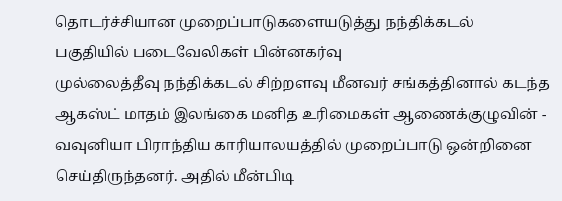தொடர்ச்சியான முறைப்பாடுகளையடுத்து நந்திக்கடல் பகுதியில் படைவேலிகள் பின்னகர்வு
முல்லைத்தீவு நந்திக்கடல் சிற்றளவு மீனவர் சங்கத்தினால் கடந்த ஆகஸ்ட் மாதம் இலங்கை மனித உரிமைகள் ஆணைக்குழுவின் - வவுனியா பிராந்திய காரியாலயத்தில் முறைப்பாடு ஒன்றினை செய்திருந்தனர். அதில் மீன்பிடி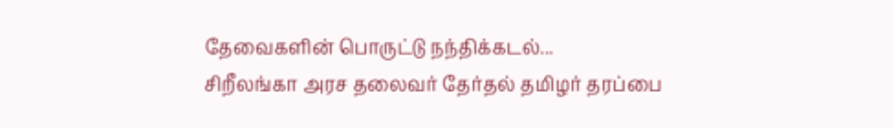தேவைகளின் பொருட்டு நந்திக்கடல்...
சிறீலங்கா அரச தலைவர் தேர்தல் தமிழர் தரப்பை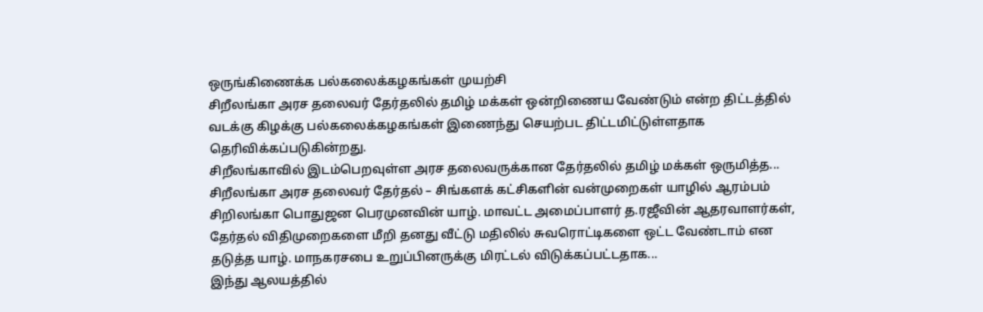ஒருங்கிணைக்க பல்கலைக்கழகங்கள் முயற்சி
சிறீலங்கா அரச தலைவர் தேர்தலில் தமிழ் மக்கள் ஒன்றிணைய வேண்டும் என்ற திட்டத்தில் வடக்கு கிழக்கு பல்கலைக்கழகங்கள் இணைந்து செயற்பட திட்டமிட்டுள்ளதாக தெரிவிக்கப்படுகின்றது.
சிறீலங்காவில் இடம்பெறவுள்ள அரச தலைவருக்கான தேர்தலில் தமிழ் மக்கள் ஒருமித்த...
சிறீலங்கா அரச தலைவர் தேர்தல் – சிங்களக் கட்சிகளின் வன்முறைகள் யாழில் ஆரம்பம்
சிறிலங்கா பொதுஜன பெரமுனவின் யாழ். மாவட்ட அமைப்பாளர் த.ரஜீவின் ஆதரவாளர்கள், தேர்தல் விதிமுறைகளை மீறி தனது வீட்டு மதிலில் சுவரொட்டிகளை ஒட்ட வேண்டாம் என தடுத்த யாழ். மாநகரசபை உறுப்பினருக்கு மிரட்டல் விடுக்கப்பட்டதாக...
இந்து ஆலயத்தில்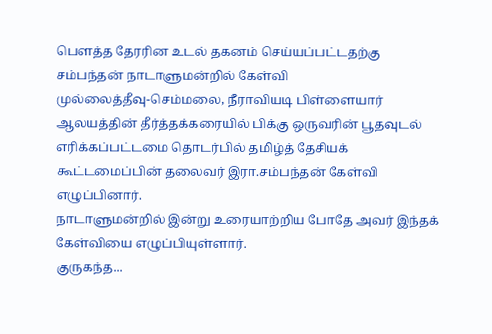பௌத்த தேரரின உடல் தகனம் செய்யப்பட்டதற்கு சம்பந்தன் நாடாளுமன்றில் கேள்வி
முல்லைத்தீவு-செம்மலை, நீராவியடி பிள்ளையார் ஆலயத்தின் தீர்த்தக்கரையில் பிக்கு ஒருவரின் பூதவுடல் எரிக்கப்பட்டமை தொடர்பில் தமிழ்த் தேசியக் கூட்டமைப்பின் தலைவர் இரா.சம்பந்தன் கேள்வி எழுப்பினார்.
நாடாளுமன்றில் இன்று உரையாற்றிய போதே அவர் இந்தக் கேள்வியை எழுப்பியுள்ளார்.
குருகந்த...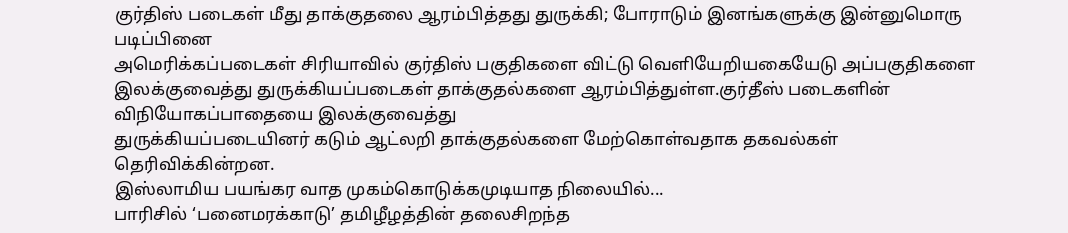குர்திஸ் படைகள் மீது தாக்குதலை ஆரம்பித்தது துருக்கி; போராடும் இனங்களுக்கு இன்னுமொரு படிப்பினை
அமெரிக்கப்படைகள் சிரியாவில் குர்திஸ் பகுதிகளை விட்டு வெளியேறியகையேடு அப்பகுதிகளை இலக்குவைத்து துருக்கியப்படைகள் தாக்குதல்களை ஆரம்பித்துள்ள.குர்தீஸ் படைகளின் விநியோகப்பாதையை இலக்குவைத்து
துருக்கியப்படையினர் கடும் ஆட்லறி தாக்குதல்களை மேற்கொள்வதாக தகவல்கள் தெரிவிக்கின்றன.
இஸ்லாமிய பயங்கர வாத முகம்கொடுக்கமுடியாத நிலையில்...
பாரிசில் ‘பனைமரக்காடு’ தமிழீழத்தின் தலைசிறந்த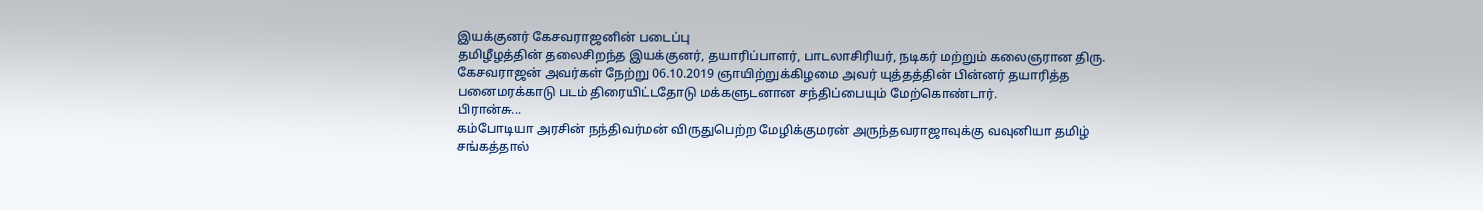இயக்குனர் கேசவராஜனின் படைப்பு
தமிழீழத்தின் தலைசிறந்த இயக்குனர், தயாரிப்பாளர், பாடலாசிரியர், நடிகர் மற்றும் கலைஞரான திரு. கேசவராஜன் அவர்கள் நேற்று 06.10.2019 ஞாயிற்றுக்கிழமை அவர் யுத்தத்தின் பின்னர் தயாரித்த பனைமரக்காடு படம் திரையிட்டதோடு மக்களுடனான சந்திப்பையும் மேற்கொண்டார்.
பிரான்சு...
கம்போடியா அரசின் நந்திவர்மன் விருதுபெற்ற மேழிக்குமரன் அருந்தவராஜாவுக்கு வவுனியா தமிழ் சங்கத்தால்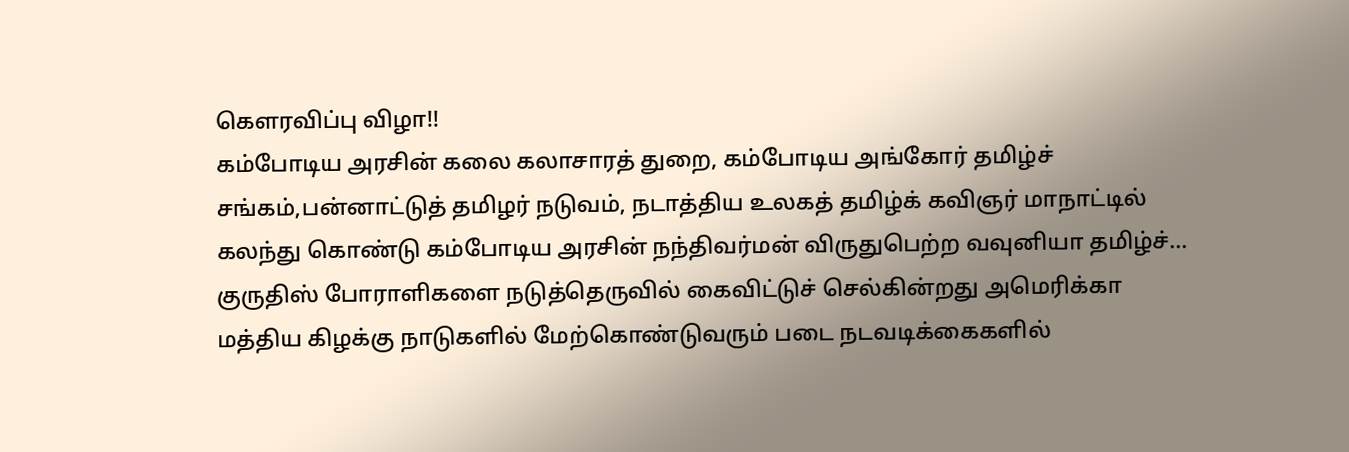கௌரவிப்பு விழா!!
கம்போடிய அரசின் கலை கலாசாரத் துறை, கம்போடிய அங்கோர் தமிழ்ச் சங்கம்,பன்னாட்டுத் தமிழர் நடுவம், நடாத்திய உலகத் தமிழ்க் கவிஞர் மாநாட்டில் கலந்து கொண்டு கம்போடிய அரசின் நந்திவர்மன் விருதுபெற்ற வவுனியா தமிழ்ச்...
குருதிஸ் போராளிகளை நடுத்தெருவில் கைவிட்டுச் செல்கின்றது அமெரிக்கா
மத்திய கிழக்கு நாடுகளில் மேற்கொண்டுவரும் படை நடவடிக்கைகளில்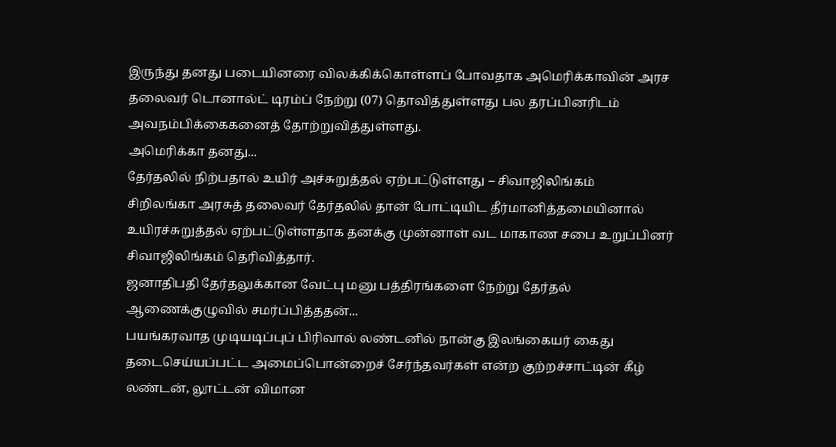இருந்து தனது படையினரை விலக்கிக்கொள்ளப் போவதாக அமெரிக்காவின் அரச தலைவர் டொனால்ட் டிரம்ப் நேற்று (07) தொவித்துள்ளது பல தரப்பினரிடம் அவநம்பிக்கைகனைத் தோற்றுவித்துள்ளது.
அமெரிக்கா தனது...
தேர்தலில் நிற்பதால் உயிர் அச்சுறுத்தல் ஏற்பட்டுள்ளது – சிவாஜிலிங்கம்
சிறிலங்கா அரசுத் தலைவர் தேர்தலில் தான் போட்டியிட தீர்மானித்தமையினால் உயிரச்சுறுத்தல் ஏற்பட்டுள்ளதாக தனக்கு முன்னாள் வட மாகாண சபை உறுப்பினர் சிவாஜிலிங்கம் தெரிவித்தார்.
ஜனாதிபதி தேர்தலுக்கான வேட்பு மனு பத்திரங்களை நேற்று தேர்தல் ஆணைக்குழுவில் சமர்ப்பித்ததன்...
பயங்கரவாத முடியடிப்புப் பிரிவால் லண்டனில் நான்கு இலங்கையர் கைது
தடைசெய்யப்பட்ட அமைப்பொன்றைச் சேர்ந்தவர்கள் என்ற குற்றச்சாட்டின் கீழ் லண்டன், லூட்டன் விமான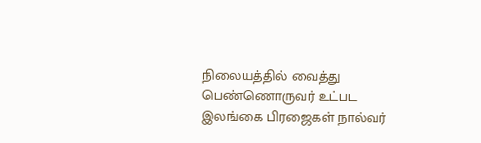நிலையத்தில் வைத்து பெண்ணொருவர் உட்பட இலங்கை பிரஜைகள் நால்வர்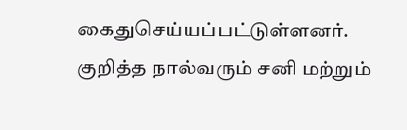கைதுசெய்யப்பட்டுள்ளனர்.
குறித்த நால்வரும் சனி மற்றும்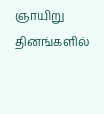ஞாயிறு தினங்களில்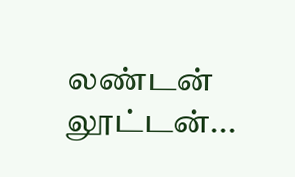லண்டன் லூட்டன்...